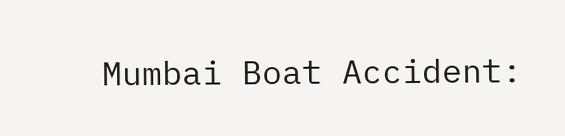Mumbai Boat Accident: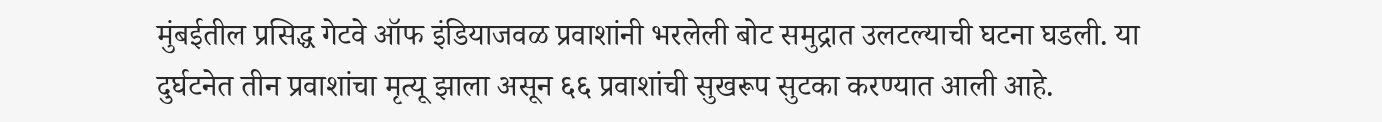मुंबईतील प्रसिद्ध गेटवे ऑफ इंडियाजवळ प्रवाशांनी भरलेली बोट समुद्रात उलटल्याची घटना घडली. या दुर्घटनेत तीन प्रवाशांचा मृत्यू झाला असून ६६ प्रवाशांची सुखरूप सुटका करण्यात आली आहे.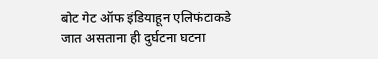बोट गेट ऑफ इंडियाहून एलिफंटाकडे जात असताना ही दुर्घटना घटना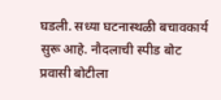घडली. सध्या घटनास्थळी बचावकार्य सुरू आहे. नौदलाची स्पीड बोट प्रवासी बोटीला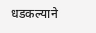धडकल्याने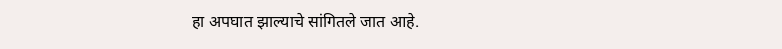हा अपघात झाल्याचे सांगितले जात आहे.